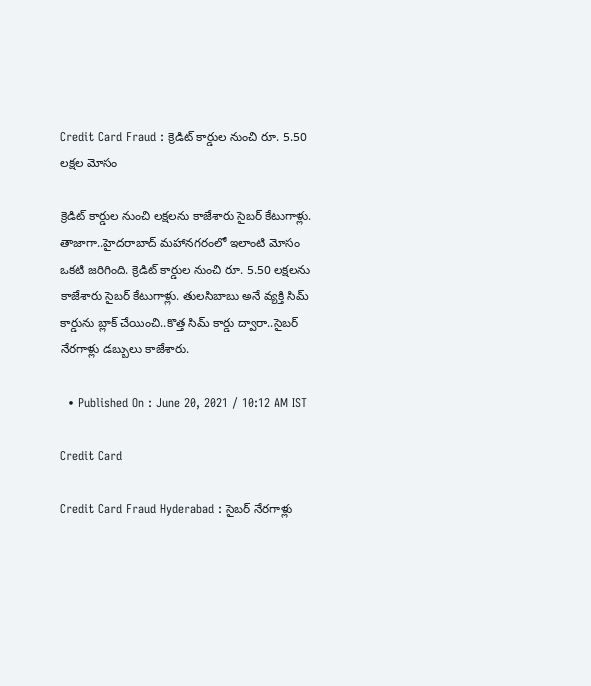Credit Card Fraud : క్రెడిట్ కార్డుల నుంచి రూ. 5.50 లక్షల మోసం

క్రెడిట్ కార్డుల నుంచి లక్షలను కాజేశారు సైబర్ కేటుగాళ్లు. తాజాగా..హైదరాబాద్ మహానగరంలో ఇలాంటి మోసం ఒకటి జరిగింది. క్రెడిట్ కార్డుల నుంచి రూ. 5.50 లక్షలను కాజేశారు సైబర్ కేటుగాళ్లు. తులసిబాబు అనే వ్యక్తి సిమ్ కార్డును బ్లాక్ చేయించి..కొత్త సిమ్ కార్డు ద్వారా..సైబర్ నేరగాళ్లు డబ్బులు కాజేశారు.

  • Published On : June 20, 2021 / 10:12 AM IST

Credit Card

Credit Card Fraud Hyderabad : సైబర్ నేరగాళ్లు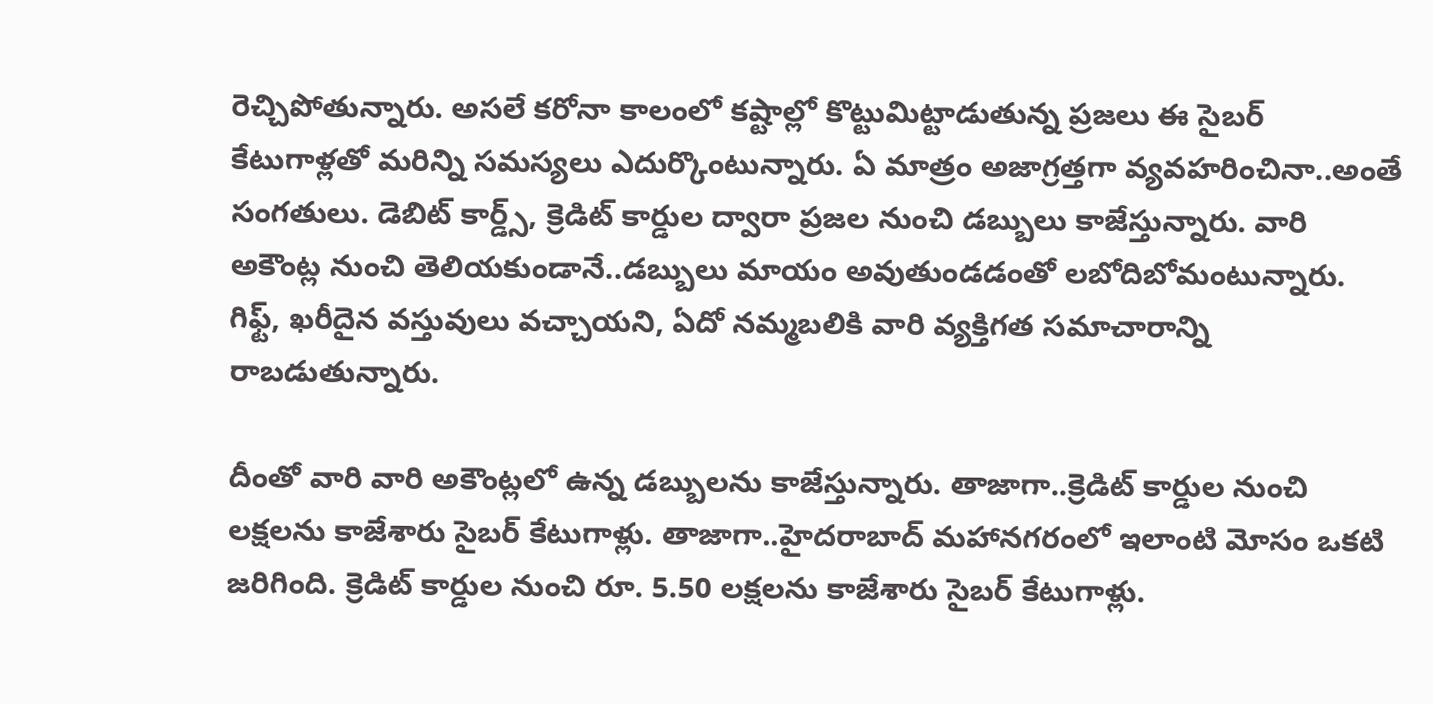రెచ్చిపోతున్నారు. అసలే కరోనా కాలంలో కష్టాల్లో కొట్టుమిట్టాడుతున్న ప్రజలు ఈ సైబర్ కేటుగాళ్లతో మరిన్ని సమస్యలు ఎదుర్కొంటున్నారు. ఏ మాత్రం అజాగ్రత్తగా వ్యవహరించినా..అంతే సంగతులు. డెబిట్ కార్డ్స్, క్రెడిట్ కార్డుల ద్వారా ప్రజల నుంచి డబ్బులు కాజేస్తున్నారు. వారి అకౌంట్ల నుంచి తెలియకుండానే..డబ్బులు మాయం అవుతుండడంతో లబోదిబోమంటున్నారు. గిఫ్ట్, ఖరీదైన వస్తువులు వచ్చాయని, ఏదో నమ్మబలికి వారి వ్యక్తిగత సమాచారాన్ని రాబడుతున్నారు.

దీంతో వారి వారి అకౌంట్లలో ఉన్న డబ్బులను కాజేస్తున్నారు. తాజాగా..క్రెడిట్ కార్డుల నుంచి లక్షలను కాజేశారు సైబర్ కేటుగాళ్లు. తాజాగా..హైదరాబాద్ మహానగరంలో ఇలాంటి మోసం ఒకటి జరిగింది. క్రెడిట్ కార్డుల నుంచి రూ. 5.50 లక్షలను కాజేశారు సైబర్ కేటుగాళ్లు.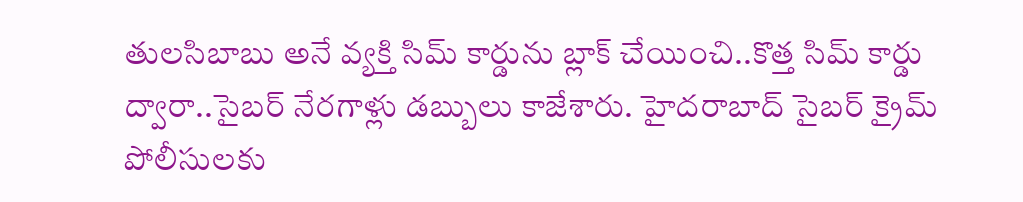తులసిబాబు అనే వ్యక్తి సిమ్ కార్డును బ్లాక్ చేయించి..కొత్త సిమ్ కార్డు ద్వారా..సైబర్ నేరగాళ్లు డబ్బులు కాజేశారు. హైదరాబాద్ సైబర్ క్రైమ్ పోలీసులకు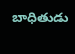బాధితుడు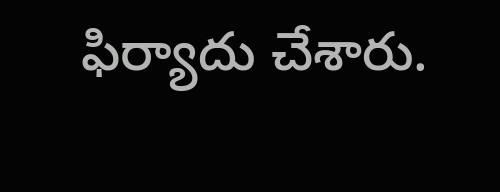ఫిర్యాదు చేశారు.